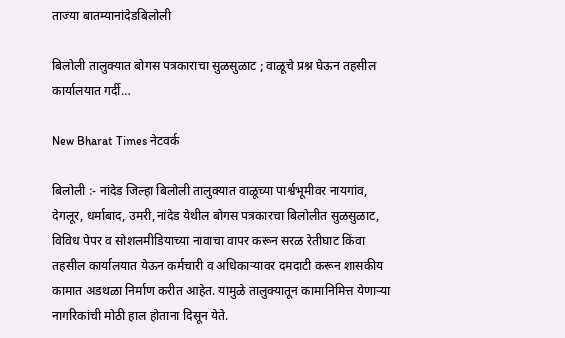ताज्या बातम्यानांदेडबिलोली

बिलोली तालुक्यात बोगस पत्रकाराचा सुळसुळाट ; वाळूचे प्रश्न घेऊन तहसील कार्यालयात गर्दी…

New Bharat Times नेटवर्क

बिलोली :- नांदेड जिल्हा बिलोली तालुक्यात वाळूच्या पार्श्वभूमीवर नायगांव, देगलूर, धर्माबाद, उमरी,नांदेड येथील बोगस पत्रकारचा बिलोलीत सुळसुळाट, विविध पेपर व सोशलमीडियाच्या नावाचा वापर करून सरळ रेतीघाट किंवा तहसील कार्यालयात येऊन कर्मचारी व अधिकाऱ्यावर दमदाटी करून शासकीय कामात अडथळा निर्माण करीत आहेत. यामुळे तालुक्यातून कामानिमित्त येणाऱ्या नागरिकांची मोठी हाल होताना दिसून येते.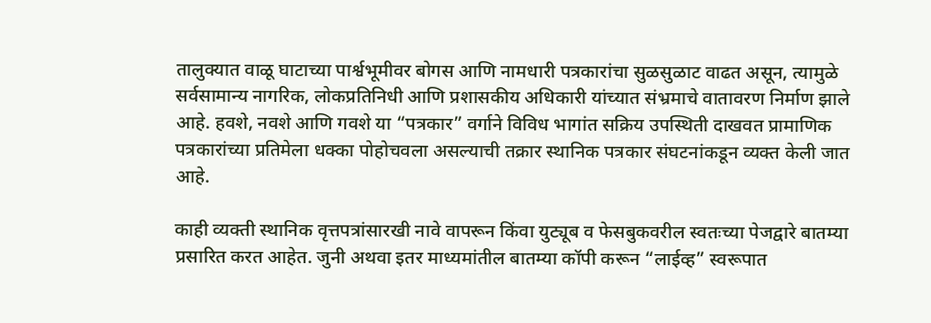तालुक्यात वाळू घाटाच्या पार्श्वभूमीवर बोगस आणि नामधारी पत्रकारांचा सुळसुळाट वाढत असून, त्यामुळे सर्वसामान्य नागरिक, लोकप्रतिनिधी आणि प्रशासकीय अधिकारी यांच्यात संभ्रमाचे वातावरण निर्माण झाले आहे. हवशे, नवशे आणि गवशे या “पत्रकार” वर्गाने विविध भागांत सक्रिय उपस्थिती दाखवत प्रामाणिक पत्रकारांच्या प्रतिमेला धक्का पोहोचवला असल्याची तक्रार स्थानिक पत्रकार संघटनांकडून व्यक्त केली जात आहे.

काही व्यक्ती स्थानिक वृत्तपत्रांसारखी नावे वापरून किंवा युट्यूब व फेसबुकवरील स्वतःच्या पेजद्वारे बातम्या प्रसारित करत आहेत. जुनी अथवा इतर माध्यमांतील बातम्या कॉपी करून “लाईव्ह” स्वरूपात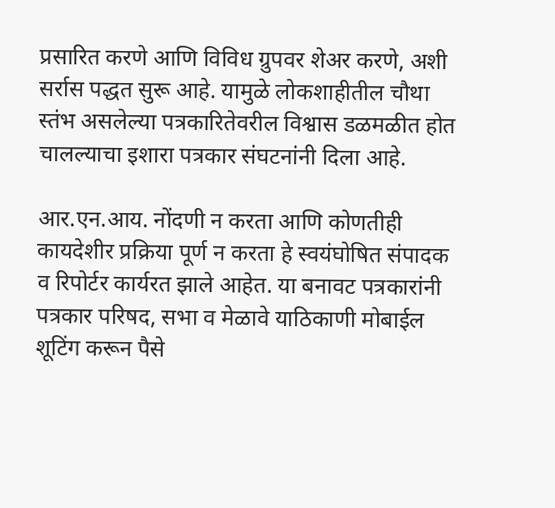प्रसारित करणे आणि विविध ग्रुपवर शेअर करणे, अशी सर्रास पद्धत सुरू आहे. यामुळे लोकशाहीतील चौथा स्तंभ असलेल्या पत्रकारितेवरील विश्वास डळमळीत होत चालल्याचा इशारा पत्रकार संघटनांनी दिला आहे.

आर.एन.आय. नोंदणी न करता आणि कोणतीही कायदेशीर प्रक्रिया पूर्ण न करता हे स्वयंघोषित संपादक व रिपोर्टर कार्यरत झाले आहेत. या बनावट पत्रकारांनी पत्रकार परिषद, सभा व मेळावे याठिकाणी मोबाईल शूटिंग करून पैसे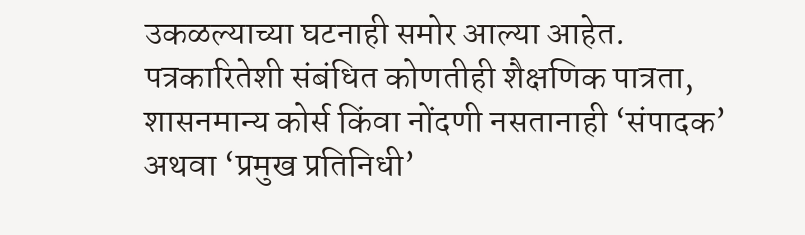उकळल्याच्या घटनाही समोर आल्या आहेत. पत्रकारितेशी संबंधित कोणतीही शैक्षणिक पात्रता, शासनमान्य कोर्स किंवा नोंदणी नसतानाही ‘संपादक’ अथवा ‘प्रमुख प्रतिनिधी’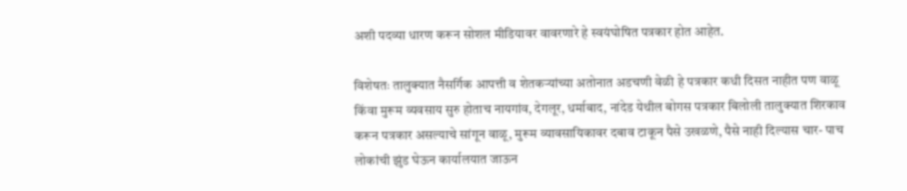अशी पदव्या धारण करून सोशल मीडियावर वावरणारे हे स्वयंघोषित पत्रकार होत आहेत.

विशेषतः तालुक्यात नैसर्गिक आपत्ती व शेतकऱ्यांच्या अतोनात अडचणी वेळी हे पत्रकार कधी दिसत नाहीत पण वाळू किंवा मुरूम व्यवसाय सुरु होताच नायगांव, देगलूर, धर्माबाद, नांदेड येथील बोगस पत्रकार बिलोली तालुक्यात शिरकाव करून पत्रकार असल्याचे सांगून वाळू, मुरूम व्यावसायिकावर दबाव टाकून पैसे उखळणे, पैसे नाही दिल्यास चार- पाच लोकांची झुंड घेऊन कार्यालयात जाऊन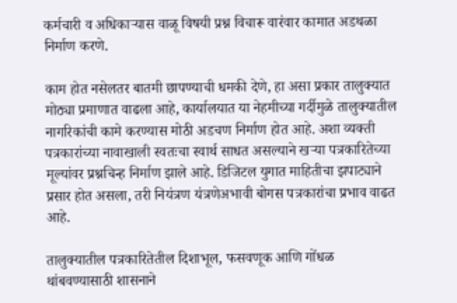कर्मचारी व अधिकाऱ्यास वाळू विषयी प्रश्न विचारू वारंवार कामात अडथळा निर्माण करणे.

काम होत नसेलतर बातमी छापण्याची धमकी देणे, हा असा प्रकार तालुक्यात मोठ्या प्रमाणात वाढला आहे, कार्यालयात या नेहमीच्या गर्दीमुळे तालुक्यातील नागरिकांची कामे करण्यास मोठी अडचण निर्माण होत आहे. अशा व्यक्ती पत्रकारांच्या नावाखाली स्वतःचा स्वार्थ साधत असल्याने खऱ्या पत्रकारितेच्या मूल्यांवर प्रश्नचिन्ह निर्माण झाले आहे. डिजिटल युगात माहितीचा झपाट्याने प्रसार होत असला, तरी नियंत्रण यंत्रणेअभावी बोगस पत्रकारांचा प्रभाव वाढत आहे.

तालुक्यातील पत्रकारितेतील दिशाभूल, फसवणूक आणि गोंधळ थांबवण्यासाठी शासनाने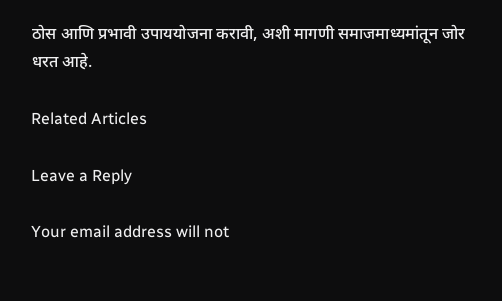ठोस आणि प्रभावी उपाययोजना करावी, अशी मागणी समाजमाध्यमांतून जोर धरत आहे.

Related Articles

Leave a Reply

Your email address will not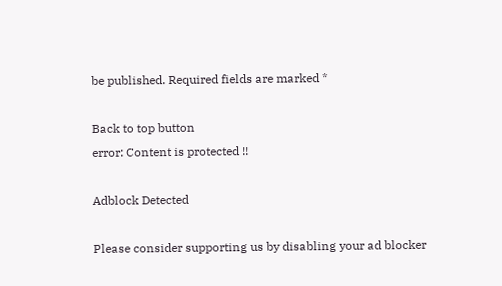be published. Required fields are marked *

Back to top button
error: Content is protected !!

Adblock Detected

Please consider supporting us by disabling your ad blocker